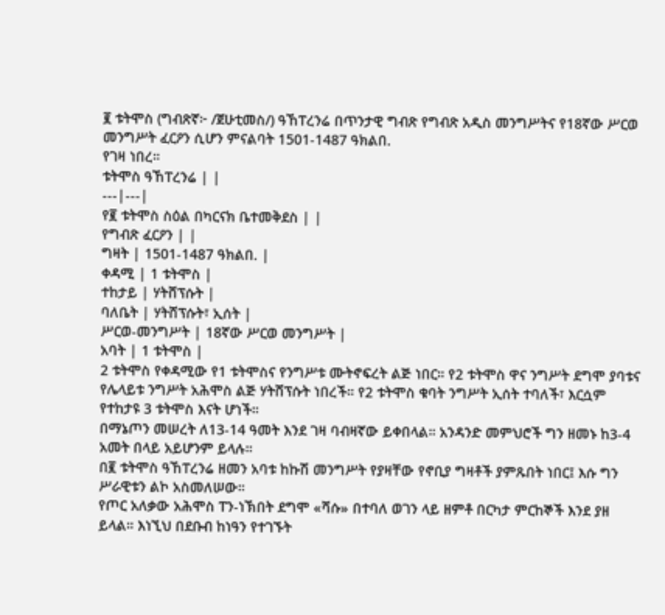፪ ቱትሞስ (ግብጽኛ፦ /ጀሁቲመስ/) ዓኸፐረንሬ በጥንታዊ ግብጽ የግብጽ አዲስ መንግሥትና የ18ኛው ሥርወ መንግሥት ፈርዖን ሲሆን ምናልባት 1501-1487 ዓክልበ.
የገዛ ነበረ።
ቱትሞስ ዓኸፐረንሬ | |
---|---|
የ፪ ቱትሞስ ስዕል በካርናክ ቤተመቅደስ | |
የግብጽ ፈርዖን | |
ግዛት | 1501-1487 ዓክልበ. |
ቀዳሚ | 1 ቱትሞስ |
ተከታይ | ሃትሸፕሱት |
ባለቤት | ሃትሸፕሱት፣ ኢሰት |
ሥርወ-መንግሥት | 18ኛው ሥርወ መንግሥት |
አባት | 1 ቱትሞስ |
2 ቱትሞስ የቀዳሚው የ1 ቱትሞስና የንግሥቱ ሙትኖፍረት ልጅ ነበር። የ2 ቱትሞስ ዋና ንግሥት ደግሞ ያባቱና የሌላይቱ ንግሥት አሕሞስ ልጅ ሃትሸፕሱት ነበረች። የ2 ቱትሞስ ቁባት ንግሥት ኢሰት ተባለች፣ እርሷም የተከታዩ 3 ቱትሞስ እናት ሆነች።
በማኔጦን መሠረት ለ13-14 ዓመት እንደ ገዛ ባብዛኛው ይቀበላል። አንዳንድ መምህሮች ግን ዘመኑ ከ3-4 አመት በላይ አይሆንም ይላሉ።
በ፪ ቱትሞስ ዓኸፐረንሬ ዘመን አባቱ ከኩሽ መንግሥት የያዛቸው የኖቢያ ግዛቶች ያምጹበት ነበር፤ እሱ ግን ሥራዊቱን ልኮ አስመለሠው።
የጦር አለቃው አሕሞስ ፐን-ነኽበት ደግሞ «ሻሱ» በተባለ ወገን ላይ ዘምቶ በርካታ ምርከኞች እንደ ያዘ ይላል። እነኚህ በደቡብ ከነዓን የተገኙት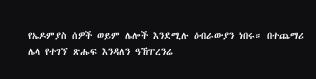የኤዶምያስ ሰዎች ወይም ሌሎች እንደሚሉ ዕብራውያን ነበሩ። በተጨማሪ ሌላ የተገኘ ጽሑፍ እንዳለን ዓኸፐረንሬ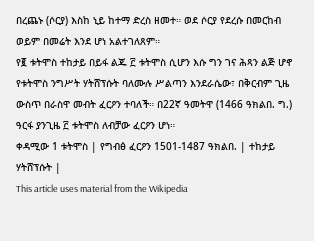በረጨኑ (ሶርያ) እስከ ኒይ ከተማ ድረስ ዘመተ። ወደ ሶርያ የደረሱ በመርከብ ወይም በመሬት እንደ ሆነ አልተገለጸም።
የ፪ ቱትሞስ ተከታይ በይፋ ልጁ ፫ ቱትሞስ ሲሆን እሱ ግን ገና ሕጻን ልጅ ሆኖ የቱትሞስ ንግሥት ሃትሸፕሱት ባለሙሉ ሥልጣን እንደራሴው፣ በቅርብም ጊዜ ውስጥ በራስዋ መብት ፈርዖን ተባለች። በ22ኛ ዓመትዋ (1466 ዓክልበ. ግ.) ዓርፋ ያንጊዜ ፫ ቱትሞስ ለብቻው ፈርዖን ሆነ።
ቀዳሚው 1 ቱትሞስ | የግብፅ ፈርዖን 1501-1487 ዓክልበ. | ተከታይ ሃትሸፕሱት |
This article uses material from the Wikipedia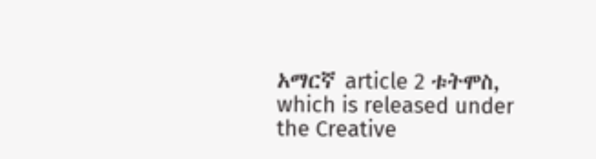አማርኛ article 2 ቱትሞስ, which is released under the Creative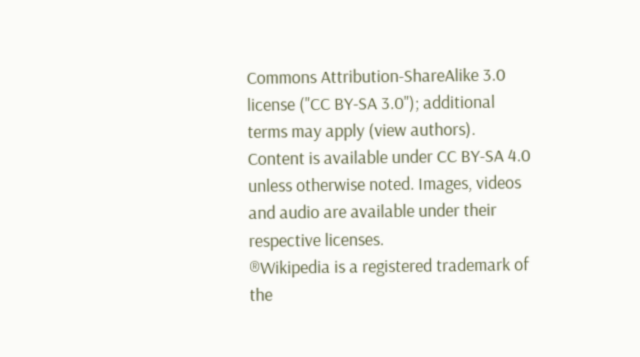Commons Attribution-ShareAlike 3.0 license ("CC BY-SA 3.0"); additional terms may apply (view authors). Content is available under CC BY-SA 4.0 unless otherwise noted. Images, videos and audio are available under their respective licenses.
®Wikipedia is a registered trademark of the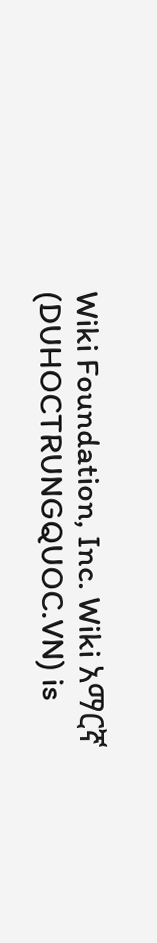Wiki Foundation, Inc. Wiki አማርኛ (DUHOCTRUNGQUOC.VN) is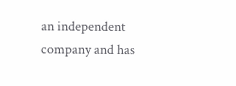an independent company and has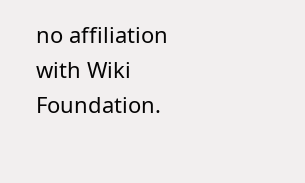no affiliation with Wiki Foundation.